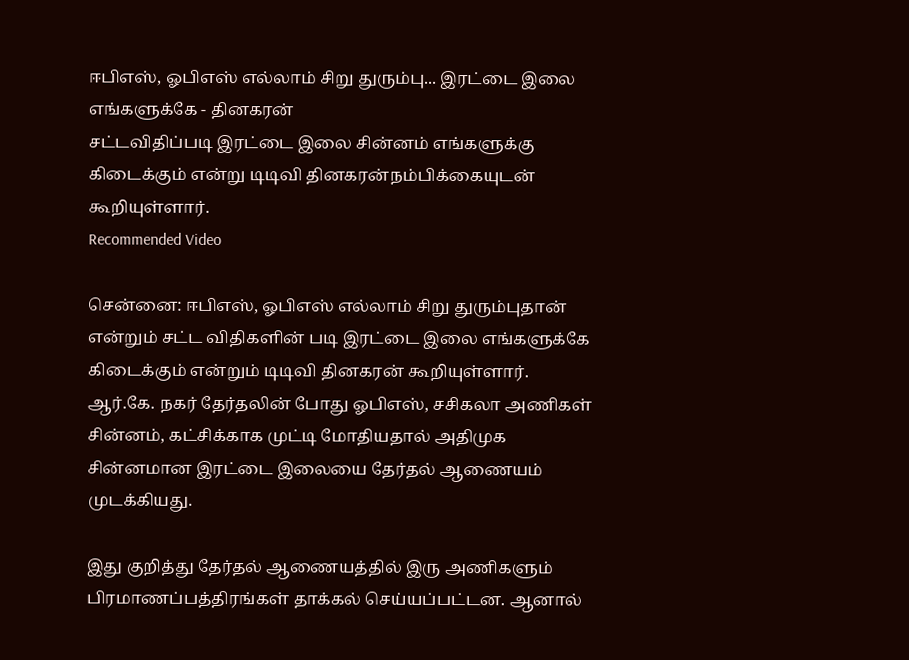ஈபிஎஸ், ஓபிஎஸ் எல்லாம் சிறு துரும்பு... இரட்டை இலை எங்களுக்கே - தினகரன்
சட்டவிதிப்படி இரட்டை இலை சின்னம் எங்களுக்கு கிடைக்கும் என்று டிடிவி தினகரன்நம்பிக்கையுடன் கூறியுள்ளார்.
Recommended Video

சென்னை: ஈபிஎஸ், ஓபிஎஸ் எல்லாம் சிறு துரும்புதான் என்றும் சட்ட விதிகளின் படி இரட்டை இலை எங்களுக்கே கிடைக்கும் என்றும் டிடிவி தினகரன் கூறியுள்ளார்.
ஆர்.கே. நகர் தேர்தலின் போது ஓபிஎஸ், சசிகலா அணிகள் சின்னம், கட்சிக்காக முட்டி மோதியதால் அதிமுக சின்னமான இரட்டை இலையை தேர்தல் ஆணையம் முடக்கியது.

இது குறித்து தேர்தல் ஆணையத்தில் இரு அணிகளும் பிரமாணப்பத்திரங்கள் தாக்கல் செய்யப்பட்டன. ஆனால்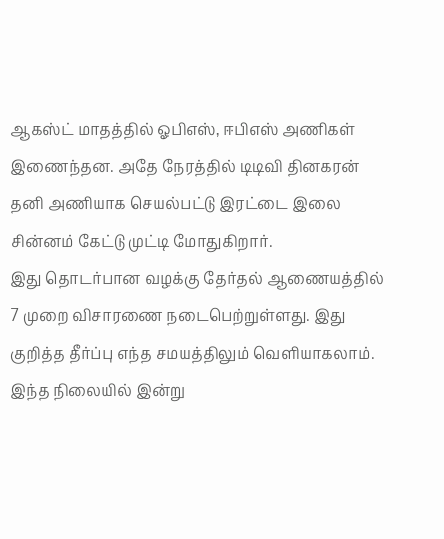ஆகஸ்ட் மாதத்தில் ஓபிஎஸ், ஈபிஎஸ் அணிகள் இணைந்தன. அதே நேரத்தில் டிடிவி தினகரன் தனி அணியாக செயல்பட்டு இரட்டை இலை சின்னம் கேட்டு முட்டி மோதுகிறார்.
இது தொடர்பான வழக்கு தேர்தல் ஆணையத்தில் 7 முறை விசாரணை நடைபெற்றுள்ளது. இது குறித்த தீர்ப்பு எந்த சமயத்திலும் வெளியாகலாம். இந்த நிலையில் இன்று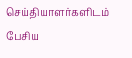செய்தியாளர்களிடம் பேசிய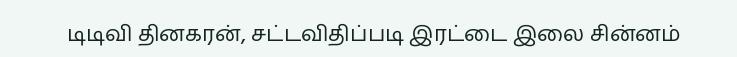டிடிவி தினகரன், சட்டவிதிப்படி இரட்டை இலை சின்னம்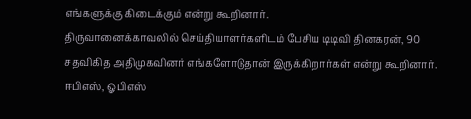எங்களுக்கு கிடைக்கும் என்று கூறினார்.
திருவானைக்காவலில் செய்தியாளர்களிடம் பேசிய டிடிவி தினகரன், 90 சதவிகித அதிமுகவினர் எங்களோடுதான் இருக்கிறார்கள் என்று கூறினார்.
ஈபிஎஸ், ஓபிஎஸ்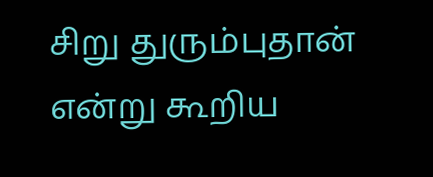சிறு துரும்புதான் என்று கூறிய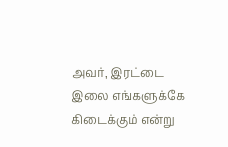அவர், இரட்டை இலை எங்களுக்கே கிடைக்கும் என்று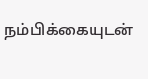நம்பிக்கையுடன்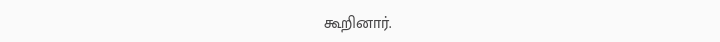கூறினார்.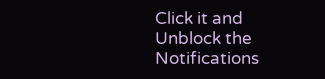Click it and Unblock the Notifications